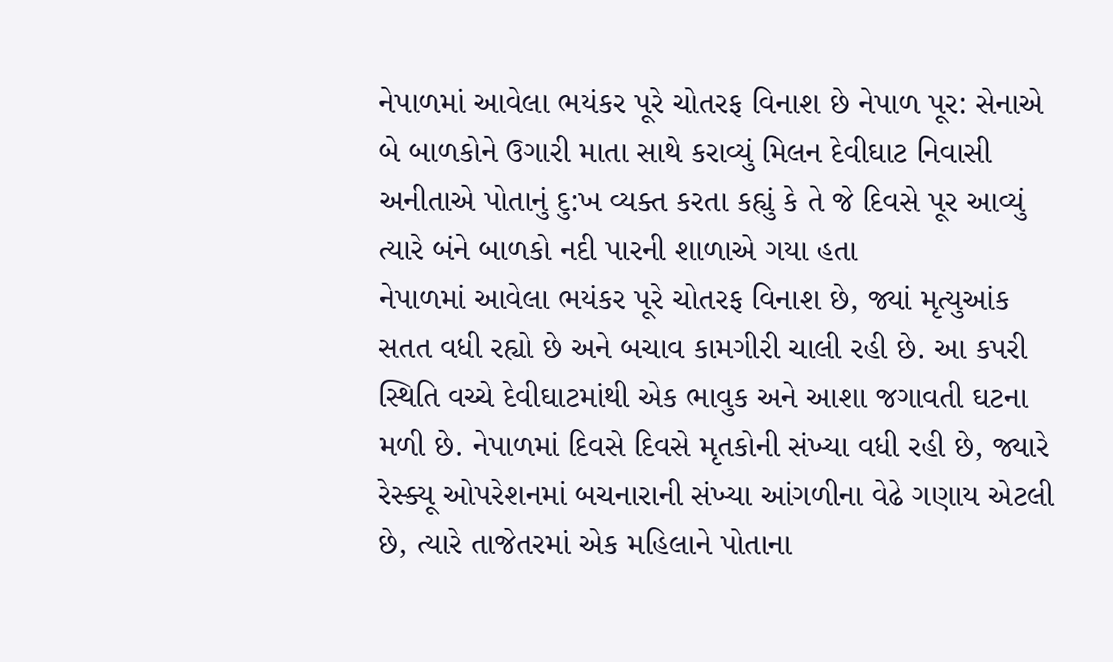નેપાળમાં આવેલા ભયંકર પૂરે ચોતરફ વિનાશ છે નેપાળ પૂર: સેનાએ બે બાળકોને ઉગારી માતા સાથે કરાવ્યું મિલન દેવીઘાટ નિવાસી અનીતાએ પોતાનું દુ:ખ વ્યક્ત કરતા કહ્યું કે તે જે દિવસે પૂર આવ્યું ત્યારે બંને બાળકો નદી પારની શાળાએ ગયા હતા
નેપાળમાં આવેલા ભયંકર પૂરે ચોતરફ વિનાશ છે, જ્યાં મૃત્યુઆંક સતત વધી રહ્યો છે અને બચાવ કામગીરી ચાલી રહી છે. આ કપરી સ્થિતિ વચ્ચે દેવીઘાટમાંથી એક ભાવુક અને આશા જગાવતી ઘટના મળી છે. નેપાળમાં દિવસે દિવસે મૃતકોની સંખ્યા વધી રહી છે, જ્યારે રેસ્ક્યૂ ઓપરેશનમાં બચનારાની સંખ્યા આંગળીના વેઢે ગણાય એટલી છે, ત્યારે તાજેતરમાં એક મહિલાને પોતાના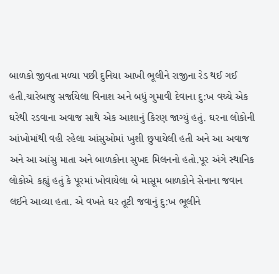બાળકો જીવતા મળ્યા પછી દુનિયા આખી ભૂલીને રાજીના રેડ થઈ ગઈ હતી.ચારેબાજુ સર્જાયેલા વિનાશ અને બધું ગુમાવી દેવાના દુ:ખ વચ્ચે એક ઘરેથી રડવાના અવાજ સાથે એક આશાનું કિરણ જાગ્યું હતું. ઘરના લોકોની આંખોમાંથી વહી રહેલા આંસુઓમાં ખુશી છુપાયેલી હતી અને આ અવાજ અને આ આંસુ માતા અને બાળકોના સુખદ મિલનનો હતો.પૂર અંગે સ્થાનિક લોકોએ કહ્યું હતું કે પૂરમાં ખોવાયેલા બે માસૂમ બાળકોને સેનાના જવાન લઈને આવ્યા હતા. એ વખતે ઘર તૂટી જવાનું દુ:ખ ભૂલીને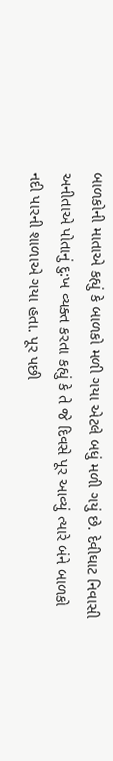બાળકોની માતાએ કહ્યું કે બાળકો મળી ગયા એટલે બધું મળી ગયું છે. દેવીઘાટ નિવાસી અનીતાએ પોતાનું દુ:ખ વ્યક્ત કરતા કહ્યું કે તે જે દિવસે પૂર આવ્યું ત્યારે બંને બાળકો નદી પારની શાળાએ ગયા હતા. પૂર પછી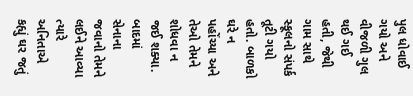પુલ ધોવાઈ ગયો અને વીજળી ગુલ થઈ ગઈ હતી, જેથી ગામ સાથે સ્કૂલનો સંપર્ક તૂટી ગયો હતો. બાળકો ઘરે ન પહોંચ્યા અને તેઓ તેમને શોધવા ન જઈ શક્યા. બાદમાં સેનાના જવાનો તેમને લઈને આવ્યા ત્યારે અનિતાએ કહ્યું ઘર જતું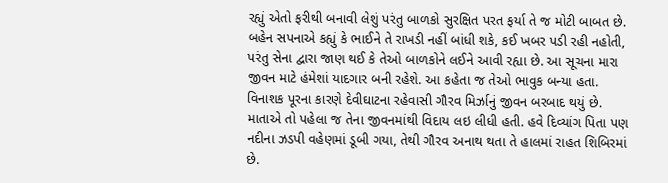રહ્યું એતો ફરીથી બનાવી લેશું પરંતુ બાળકો સુરક્ષિત પરત ફર્યા તે જ મોટી બાબત છે. બહેન સપનાએ કહ્યું કે ભાઈને તે રાખડી નહીં બાંધી શકે, કઈ ખબર પડી રહી નહોતી, પરંતુ સેના દ્વારા જાણ થઈ કે તેઓ બાળકોને લઈને આવી રહ્યા છે. આ સૂચના મારા જીવન માટે હંમેશાં યાદગાર બની રહેશે. આ કહેતા જ તેઓ ભાવુક બન્યા હતા. વિનાશક પૂરના કારણે દેવીઘાટના રહેવાસી ગૌરવ મિર્ઝાનું જીવન બરબાદ થયું છે. માતાએ તો પહેલા જ તેના જીવનમાંથી વિદાય લઇ લીધી હતી. હવે દિવ્યાંગ પિતા પણ નદીના ઝડપી વહેણમાં ડૂબી ગયા, તેથી ગૌરવ અનાથ થતા તે હાલમાં રાહત શિબિરમાં છે.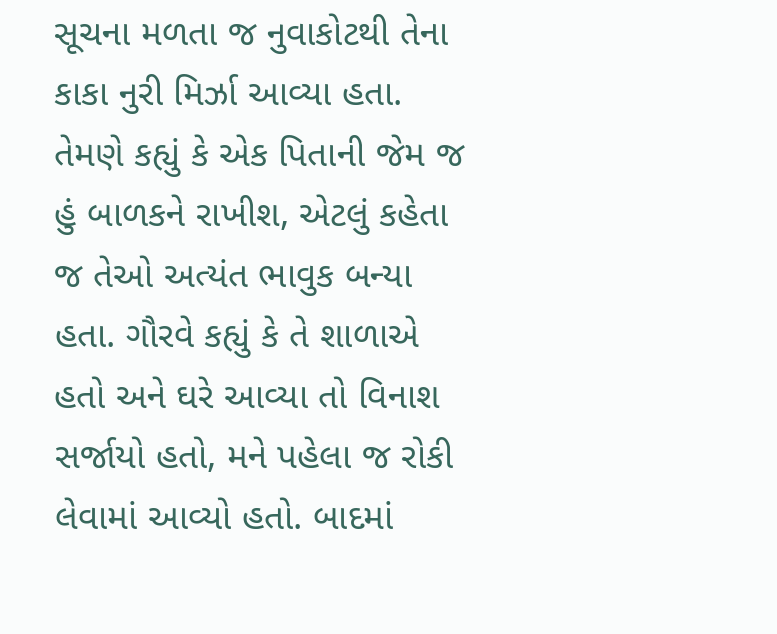સૂચના મળતા જ નુવાકોટથી તેના કાકા નુરી મિર્ઝા આવ્યા હતા. તેમણે કહ્યું કે એક પિતાની જેમ જ હું બાળકને રાખીશ, એટલું કહેતા જ તેઓ અત્યંત ભાવુક બન્યા હતા. ગૌરવે કહ્યું કે તે શાળાએ હતો અને ઘરે આવ્યા તો વિનાશ સર્જાયો હતો, મને પહેલા જ રોકી લેવામાં આવ્યો હતો. બાદમાં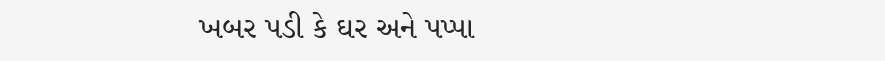ખબર પડી કે ઘર અને પપ્પા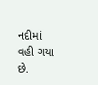નદીમાં વહી ગયા છે.